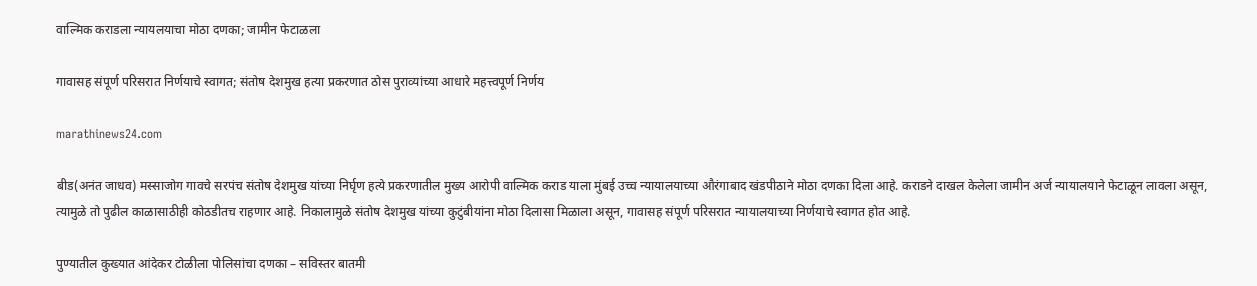वाल्मिक कराडला न्यायलयाचा मोठा दणका; जामीन फेटाळला

गावासह संपूर्ण परिसरात निर्णयाचे स्वागत; संतोष देशमुख हत्या प्रकरणात ठोस पुराव्यांच्या आधारे महत्त्वपूर्ण निर्णय

marathinews24.com

बीड(अनंत जाधव) मस्साजोग गावचे सरपंच संतोष देशमुख यांच्या निर्घृण हत्ये प्रकरणातील मुख्य आरोपी वाल्मिक कराड याला मुंबई उच्च न्यायालयाच्या औरंगाबाद खंडपीठाने मोठा दणका दिला आहे. कराडने दाखल केलेला जामीन अर्ज न्यायालयाने फेटाळून लावला असून, त्यामुळे तो पुढील काळासाठीही कोठडीतच राहणार आहे. निकालामुळे संतोष देशमुख यांच्या कुटुंबीयांना मोठा दिलासा मिळाला असून, गावासह संपूर्ण परिसरात न्यायालयाच्या निर्णयाचे स्वागत होत आहे.

पुण्यातील कुख्यात आंदेकर टोळीला पोलिसांचा दणका – सविस्तर बातमी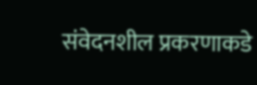संवेदनशील प्रकरणाकडे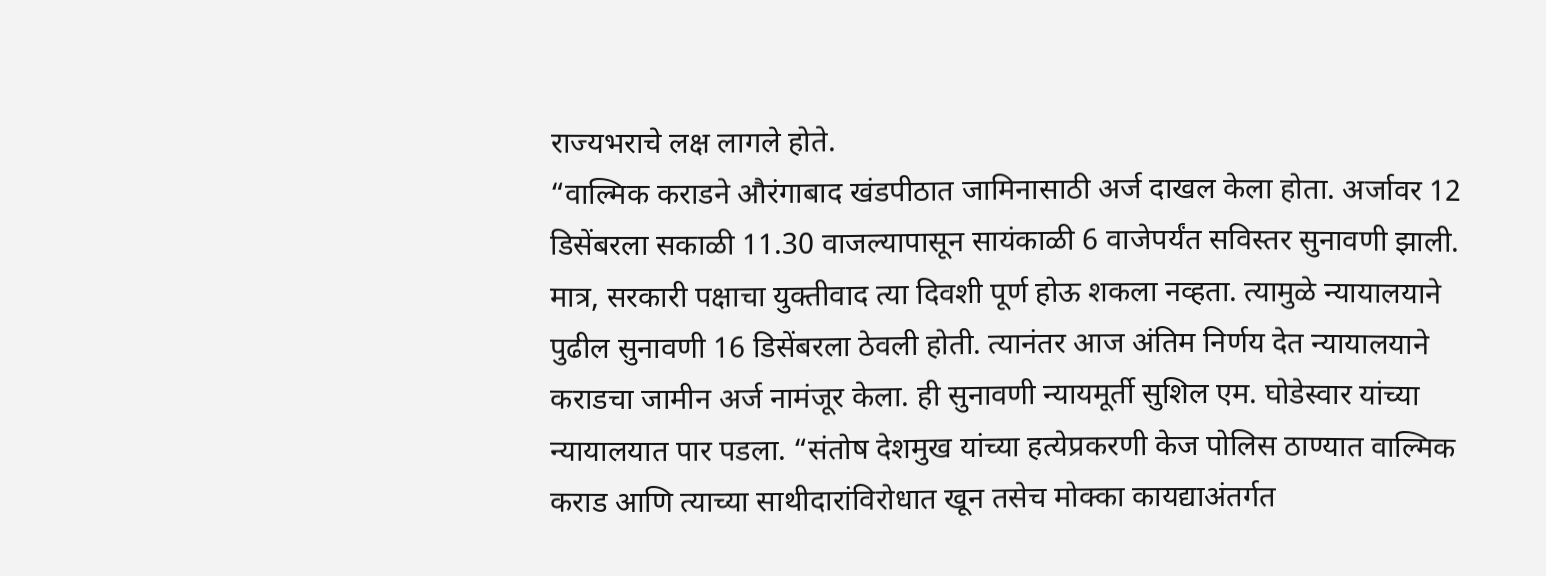राज्यभराचे लक्ष लागले होते.
“वाल्मिक कराडने औरंगाबाद खंडपीठात जामिनासाठी अर्ज दाखल केला होता. अर्जावर 12 डिसेंबरला सकाळी 11.30 वाजल्यापासून सायंकाळी 6 वाजेपर्यंत सविस्तर सुनावणी झाली. मात्र, सरकारी पक्षाचा युक्तीवाद त्या दिवशी पूर्ण होऊ शकला नव्हता. त्यामुळे न्यायालयाने पुढील सुनावणी 16 डिसेंबरला ठेवली होती. त्यानंतर आज अंतिम निर्णय देत न्यायालयाने कराडचा जामीन अर्ज नामंजूर केला. ही सुनावणी न्यायमूर्ती सुशिल एम. घोडेस्वार यांच्या न्यायालयात पार पडला. “संतोष देशमुख यांच्या हत्येप्रकरणी केज पोलिस ठाण्यात वाल्मिक कराड आणि त्याच्या साथीदारांविरोधात खून तसेच मोक्का कायद्याअंतर्गत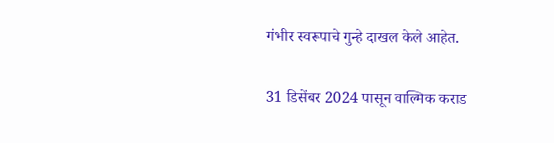गंभीर स्वरूपाचे गुन्हे दाखल केले आहेत.

31 डिसेंबर 2024 पासून वाल्मिक कराड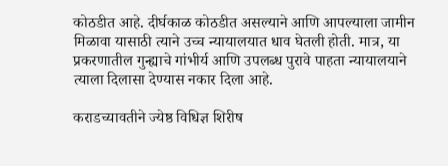कोठडीत आहे. दीर्घकाळ कोठडीत असल्याने आणि आपल्याला जामीन मिळावा यासाठी त्याने उच्च न्यायालयात धाव घेतली होती. मात्र, या प्रकरणातील गुन्ह्याचे गांभीर्य आणि उपलब्ध पुरावे पाहता न्यायालयाने त्याला दिलासा देण्यास नकार दिला आहे.

कराडच्यावतीने ज्येष्ठ विधिज्ञ शिरीष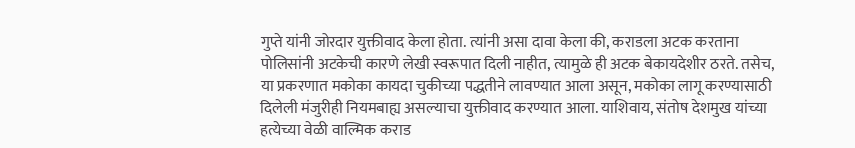गुप्ते यांनी जोरदार युक्तीवाद केला होता. त्यांनी असा दावा केला की, कराडला अटक करताना पोलिसांनी अटकेची कारणे लेखी स्वरूपात दिली नाहीत, त्यामुळे ही अटक बेकायदेशीर ठरते. तसेच, या प्रकरणात मकोका कायदा चुकीच्या पद्धतीने लावण्यात आला असून, मकोका लागू करण्यासाठी दिलेली मंजुरीही नियमबाह्य असल्याचा युक्तीवाद करण्यात आला. याशिवाय, संतोष देशमुख यांच्या हत्येच्या वेळी वाल्मिक कराड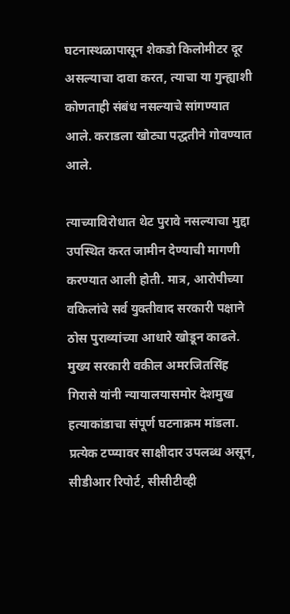घटनास्थळापासून शेकडो किलोमीटर दूर असल्याचा दावा करत, त्याचा या गुन्ह्याशी कोणताही संबंध नसल्याचे सांगण्यात आले. कराडला खोट्या पद्धतीने गोवण्यात आले.

त्याच्याविरोधात थेट पुरावे नसल्याचा मुद्दा उपस्थित करत जामीन देण्याची मागणी करण्यात आली होती. मात्र, आरोपीच्या वकिलांचे सर्व युक्तीवाद सरकारी पक्षाने ठोस पुराव्यांच्या आधारे खोडून काढले. मुख्य सरकारी वकील अमरजितसिंह गिरासे यांनी न्यायालयासमोर देशमुख हत्याकांडाचा संपूर्ण घटनाक्रम मांडला. प्रत्येक टप्प्यावर साक्षीदार उपलब्ध असून, सीडीआर रिपोर्ट, सीसीटीव्ही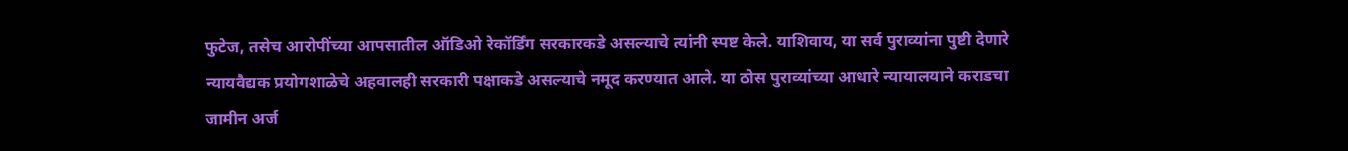फुटेज, तसेच आरोपींच्या आपसातील ऑडिओ रेकॉर्डिंग सरकारकडे असल्याचे त्यांनी स्पष्ट केले. याशिवाय, या सर्व पुराव्यांना पुष्टी देणारे न्यायवैद्यक प्रयोगशाळेचे अहवालही सरकारी पक्षाकडे असल्याचे नमूद करण्यात आले. या ठोस पुराव्यांच्या आधारे न्यायालयाने कराडचा जामीन अर्ज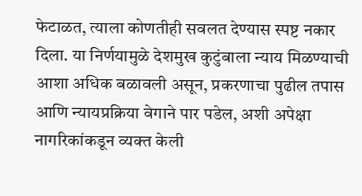फेटाळत, त्याला कोणतीही सवलत देण्यास स्पष्ट नकार दिला. या निर्णयामुळे देशमुख कुटुंबाला न्याय मिळण्याची आशा अधिक बळावली असून, प्रकरणाचा पुढील तपास आणि न्यायप्रक्रिया वेगाने पार पडेल, अशी अपेक्षा नागरिकांकडून व्यक्त केली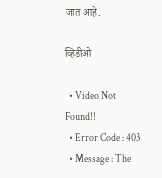जात आहे.

व्हिडीओ

  • Video Not Found!!
  • Error Code : 403
  • Message : The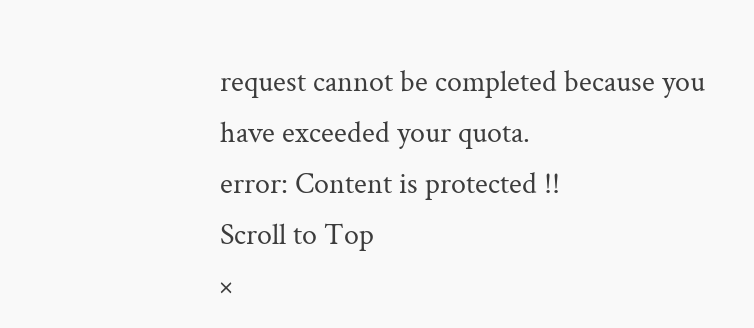request cannot be completed because you have exceeded your quota.
error: Content is protected !!
Scroll to Top
×